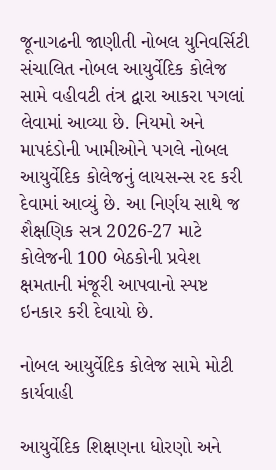જૂનાગઢની જાણીતી નોબલ યુનિવર્સિટી સંચાલિત નોબલ આયુર્વેદિક કોલેજ સામે વહીવટી તંત્ર દ્વારા આકરા પગલાં લેવામાં આવ્યા છે. નિયમો અને માપદંડોની ખામીઓને પગલે નોબલ આયુર્વેદિક કોલેજનું લાયસન્સ રદ કરી દેવામાં આવ્યું છે. આ નિર્ણય સાથે જ શૈક્ષણિક સત્ર 2026-27 માટે કોલેજની 100 બેઠકોની પ્રવેશ ક્ષમતાની મંજૂરી આપવાનો સ્પષ્ટ ઇનકાર કરી દેવાયો છે.

નોબલ આયુર્વેદિક કોલેજ સામે મોટી કાર્યવાહી

આયુર્વેદિક શિક્ષણના ધોરણો અને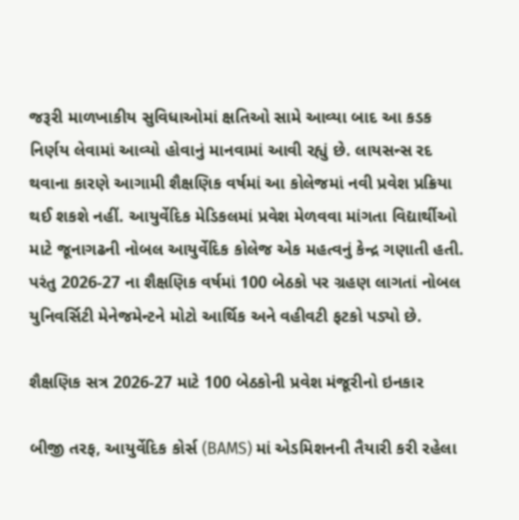જરૂરી માળખાકીય સુવિધાઓમાં ક્ષતિઓ સામે આવ્યા બાદ આ કડક નિર્ણય લેવામાં આવ્યો હોવાનું માનવામાં આવી રહ્યું છે. લાયસન્સ રદ થવાના કારણે આગામી શૈક્ષણિક વર્ષમાં આ કોલેજમાં નવી પ્રવેશ પ્રક્રિયા થઈ શકશે નહીં. આયુર્વેદિક મેડિકલમાં પ્રવેશ મેળવવા માંગતા વિદ્યાર્થીઓ માટે જૂનાગઢની નોબલ આયુર્વેદિક કોલેજ એક મહત્વનું કેન્દ્ર ગણાતી હતી. પરંતુ 2026-27 ના શૈક્ષણિક વર્ષમાં 100 બેઠકો પર ગ્રહણ લાગતાં નોબલ યુનિવર્સિટી મેનેજમેન્ટને મોટો આર્થિક અને વહીવટી ફટકો પડ્યો છે.

શૈક્ષણિક સત્ર 2026-27 માટે 100 બેઠકોની પ્રવેશ મંજૂરીનો ઇનકાર

બીજી તરફ, આયુર્વેદિક કોર્સ (BAMS) માં એડમિશનની તૈયારી કરી રહેલા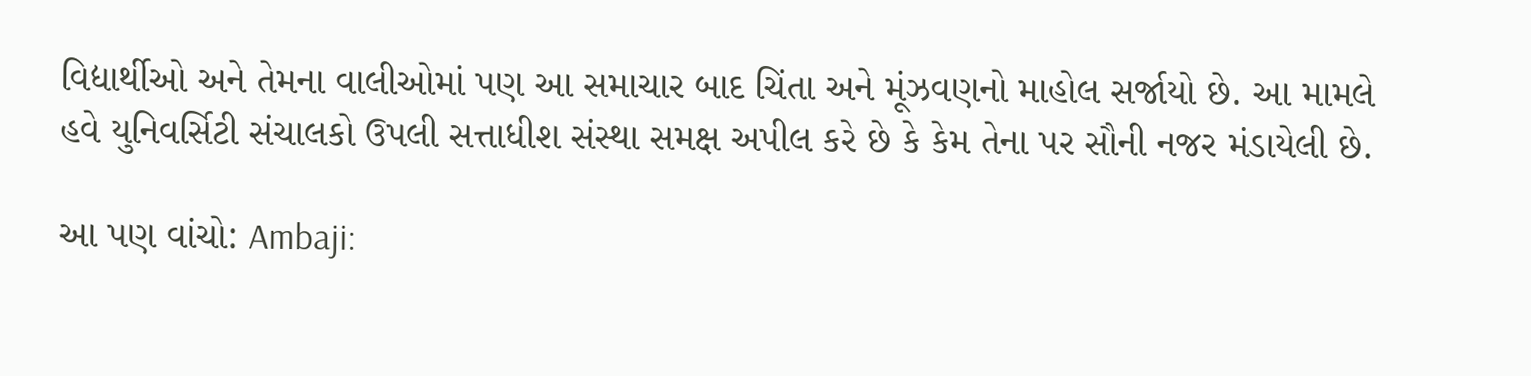વિદ્યાર્થીઓ અને તેમના વાલીઓમાં પણ આ સમાચાર બાદ ચિંતા અને મૂંઝવણનો માહોલ સર્જાયો છે. આ મામલે હવે યુનિવર્સિટી સંચાલકો ઉપલી સત્તાધીશ સંસ્થા સમક્ષ અપીલ કરે છે કે કેમ તેના પર સૌની નજર મંડાયેલી છે.

આ પણ વાંચો: Ambaji: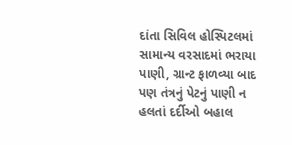દાંતા સિવિલ હોસ્પિટલમાં સામાન્ય વરસાદમાં ભરાયા પાણી, ગ્રાન્ટ ફાળવ્યા બાદ પણ તંત્રનું પેટનું પાણી ન હલતાં દર્દીઓ બહાલ